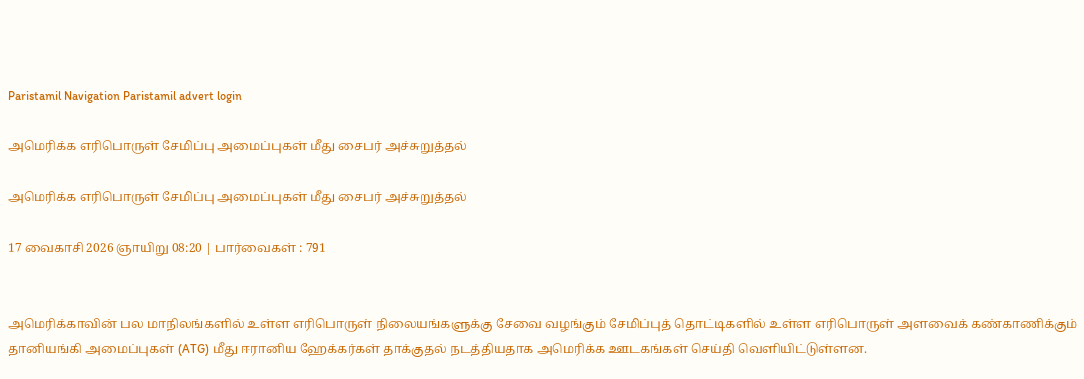Paristamil Navigation Paristamil advert login

அமெரிக்க எரிபொருள் சேமிப்பு அமைப்புகள் மீது சைபர் அச்சுறுத்தல்

அமெரிக்க எரிபொருள் சேமிப்பு அமைப்புகள் மீது சைபர் அச்சுறுத்தல்

17 வைகாசி 2026 ஞாயிறு 08:20 | பார்வைகள் : 791


அமெரிக்காவின் பல மாநிலங்களில் உள்ள எரிபொருள் நிலையங்களுக்கு சேவை வழங்கும் சேமிப்புத் தொட்டிகளில் உள்ள எரிபொருள் அளவைக் கண்காணிக்கும் தானியங்கி அமைப்புகள் (ATG) மீது ஈரானிய ஹேக்கர்கள் தாக்குதல் நடத்தியதாக அமெரிக்க ஊடகங்கள் செய்தி வெளியிட்டுள்ளன.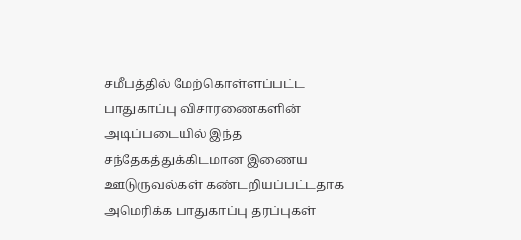சமீபத்தில் மேற்கொள்ளப்பட்ட பாதுகாப்பு விசாரணைகளின் அடிப்படையில் இந்த சந்தேகத்துக்கிடமான இணைய ஊடுருவல்கள் கண்டறியப்பட்டதாக அமெரிக்க பாதுகாப்பு தரப்புகள்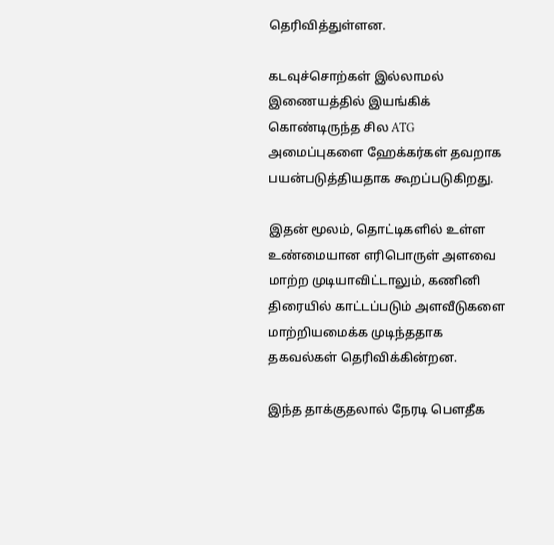தெரிவித்துள்ளன.

கடவுச்சொற்கள் இல்லாமல் இணையத்தில் இயங்கிக் கொண்டிருந்த சில ATG அமைப்புகளை ஹேக்கர்கள் தவறாக பயன்படுத்தியதாக கூறப்படுகிறது.

இதன் மூலம், தொட்டிகளில் உள்ள உண்மையான எரிபொருள் அளவை மாற்ற முடியாவிட்டாலும், கணினி திரையில் காட்டப்படும் அளவீடுகளை மாற்றியமைக்க முடிந்ததாக தகவல்கள் தெரிவிக்கின்றன.

இந்த தாக்குதலால் நேரடி பௌதீக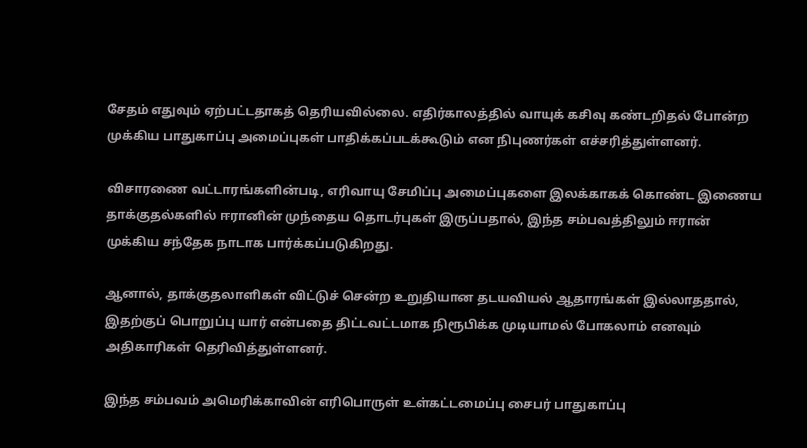சேதம் எதுவும் ஏற்பட்டதாகத் தெரியவில்லை. எதிர்காலத்தில் வாயுக் கசிவு கண்டறிதல் போன்ற முக்கிய பாதுகாப்பு அமைப்புகள் பாதிக்கப்படக்கூடும் என நிபுணர்கள் எச்சரித்துள்ளனர்.

விசாரணை வட்டாரங்களின்படி, எரிவாயு சேமிப்பு அமைப்புகளை இலக்காகக் கொண்ட இணைய தாக்குதல்களில் ஈரானின் முந்தைய தொடர்புகள் இருப்பதால், இந்த சம்பவத்திலும் ஈரான் முக்கிய சந்தேக நாடாக பார்க்கப்படுகிறது.

ஆனால், தாக்குதலாளிகள் விட்டுச் சென்ற உறுதியான தடயவியல் ஆதாரங்கள் இல்லாததால், இதற்குப் பொறுப்பு யார் என்பதை திட்டவட்டமாக நிரூபிக்க முடியாமல் போகலாம் எனவும் அதிகாரிகள் தெரிவித்துள்ளனர்.

இந்த சம்பவம் அமெரிக்காவின் எரிபொருள் உள்கட்டமைப்பு சைபர் பாதுகாப்பு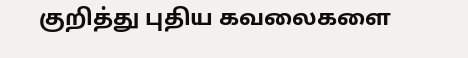குறித்து புதிய கவலைகளை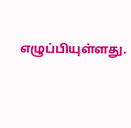எழுப்பியுள்ளது.